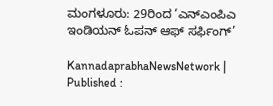ಮಂಗಳೂರು: 29ರಿಂದ ‘ಎನ್‌ಎಂಪಿಎ ಇಂಡಿಯನ್‌ ಓಪನ್‌ ಆಫ್‌ ಸರ್ಫಿಂಗ್‌’

KannadaprabhaNewsNetwork |
Published :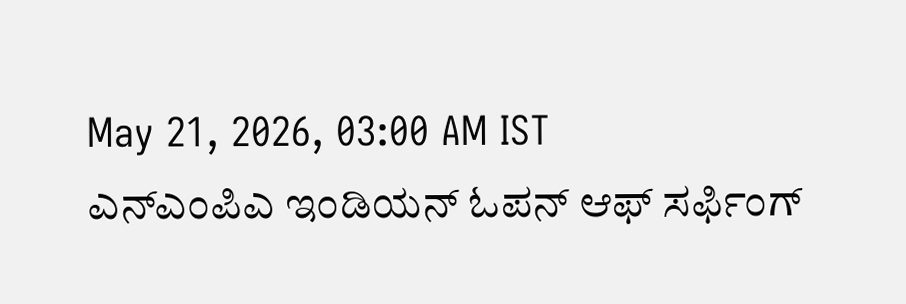May 21, 2026, 03:00 AM IST
ಎನ್‌ಎಂಪಿಎ ಇಂಡಿಯನ್‌ ಓಪನ್‌ ಆಫ್‌ ಸರ್ಫಿಂಗ್‌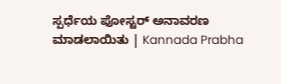ಸ್ಪರ್ಧೆಯ ಪೋಸ್ಟರ್‌ ಅನಾವರಣ ಮಾಡಲಾಯಿತು | Kannada Prabha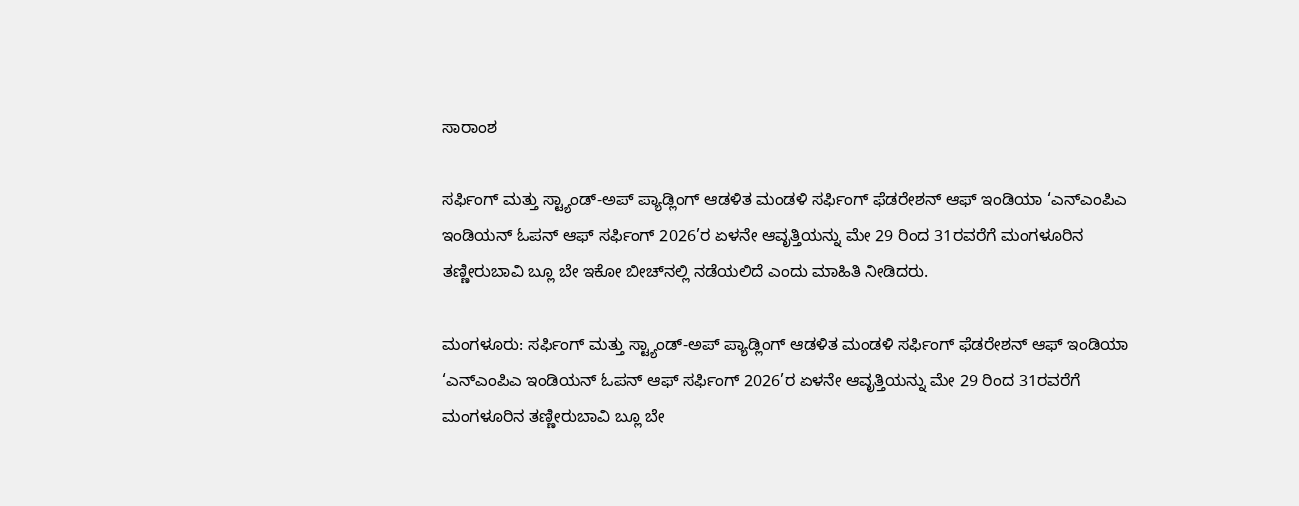ಸಾರಾಂಶ

ಸರ್ಫಿಂಗ್ ಮತ್ತು ಸ್ಟ್ಯಾಂಡ್-ಅಪ್ ಪ್ಯಾಡ್ಲಿಂಗ್‌ ಆಡಳಿತ ಮಂಡಳಿ ಸರ್ಫಿಂಗ್ ಫೆಡರೇಶನ್ ಆಫ್ ಇಂಡಿಯಾ ‘ಎನ್‌ಎಂಪಿಎ ಇಂಡಿಯನ್ ಓಪನ್ ಆಫ್ ಸರ್ಫಿಂಗ್ 2026’ರ ಏಳನೇ ಆವೃತ್ತಿಯನ್ನು ಮೇ 29 ರಿಂದ 31ರವರೆಗೆ ಮಂಗಳೂರಿನ ತಣ್ಣೀರುಬಾವಿ ಬ್ಲೂ ಬೇ ಇಕೋ ಬೀಚ್‌ನಲ್ಲಿ ನಡೆಯಲಿದೆ ಎಂದು ಮಾಹಿತಿ ನೀಡಿದರು.

ಮಂಗಳೂರು: ಸರ್ಫಿಂಗ್ ಮತ್ತು ಸ್ಟ್ಯಾಂಡ್-ಅಪ್ ಪ್ಯಾಡ್ಲಿಂಗ್‌ ಆಡಳಿತ ಮಂಡಳಿ ಸರ್ಫಿಂಗ್ ಫೆಡರೇಶನ್ ಆಫ್ ಇಂಡಿಯಾ ‘ಎನ್‌ಎಂಪಿಎ ಇಂಡಿಯನ್ ಓಪನ್ ಆಫ್ ಸರ್ಫಿಂಗ್ 2026’ರ ಏಳನೇ ಆವೃತ್ತಿಯನ್ನು ಮೇ 29 ರಿಂದ 31ರವರೆಗೆ ಮಂಗಳೂರಿನ ತಣ್ಣೀರುಬಾವಿ ಬ್ಲೂ ಬೇ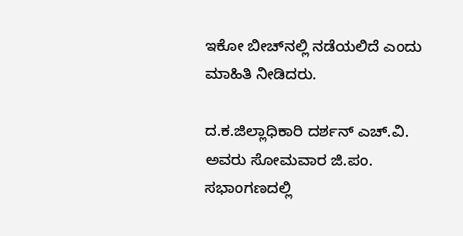ಇಕೋ ಬೀಚ್‌ನಲ್ಲಿ ನಡೆಯಲಿದೆ ಎಂದು ಮಾಹಿತಿ ನೀಡಿದರು.

ದ.ಕ.ಜಿಲ್ಲಾಧಿಕಾರಿ ದರ್ಶನ್‌ ಎಚ್‌.ವಿ. ಅವರು ಸೋಮವಾರ ಜಿ.ಪಂ. ಸಭಾಂಗಣದಲ್ಲಿ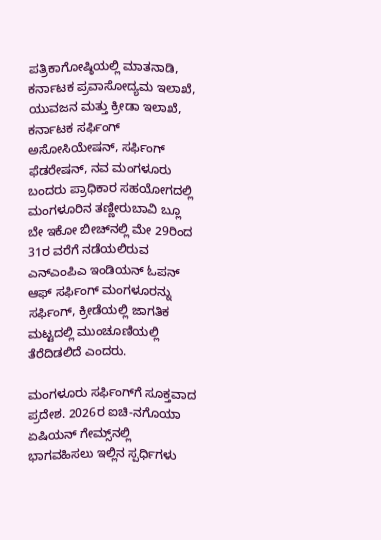ಪತ್ರಿಕಾಗೋಷ್ಠಿಯಲ್ಲಿ ಮಾತನಾಡಿ, ಕರ್ನಾಟಕ ಪ್ರವಾಸೋದ್ಯಮ ಇಲಾಖೆ, ಯುವಜನ ಮತ್ತು ಕ್ರೀಡಾ ಇಲಾಖೆ, ಕರ್ನಾಟಕ ಸರ್ಫಿಂಗ್‌ ಅಸೋಸಿಯೇಷನ್‌, ಸರ್ಫಿಂಗ್‌ ಫೆಡರೇಷನ್‌, ನವ ಮಂಗಳೂರು ಬಂದರು ಪ್ರಾಧಿಕಾರ ಸಹಯೋಗದಲ್ಲಿ ಮಂಗಳೂರಿನ ತಣ್ಣೀರುಬಾವಿ ಬ್ಲೂ ಬೇ ಇಕೋ ಬೀಚ್‌ನಲ್ಲಿ ಮೇ 29ರಿಂದ 31ರ ವರೆಗೆ ನಡೆಯಲಿರುವ ಎನ್‌ಎಂಪಿಎ ಇಂಡಿಯನ್‌ ಓಪನ್‌ ಆಫ್‌ ಸರ್ಫಿಂಗ್‌ ಮಂಗಳೂರನ್ನು ಸರ್ಫಿಂಗ್‌, ಕ್ರೀಡೆಯಲ್ಲಿ ಜಾಗತಿಕ ಮಟ್ಟದಲ್ಲಿ ಮುಂಚೂಣಿಯಲ್ಲಿ ತೆರೆದಿಡಲಿದೆ ಎಂದರು.

ಮಂಗಳೂರು ಸರ್ಫಿಂಗ್‌ಗೆ ಸೂಕ್ತವಾದ ಪ್ರದೇಶ. 2026ರ ಐಚಿ-ನಗೊಯಾ ಏಷಿಯನ್‌ ಗೇಮ್ಸ್‌ನಲ್ಲಿ ಭಾಗವಹಿಸಲು ಇಲ್ಲಿನ ಸ್ಪರ್ಧಿಗಳು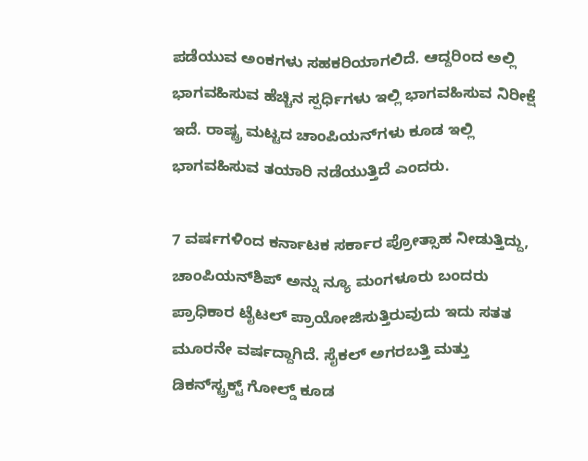ಪಡೆಯುವ ಅಂಕಗಳು ಸಹಕರಿಯಾಗಲಿದೆ. ಆದ್ದರಿಂದ ಅಲ್ಲಿ ಭಾಗವಹಿಸುವ ಹೆಚ್ಚಿನ ಸ್ಪರ್ಧಿಗಳು ಇಲ್ಲಿ ಭಾಗವಹಿಸುವ ನಿರೀಕ್ಷೆ ಇದೆ. ರಾಷ್ಟ್ರ ಮಟ್ಟದ ಚಾಂಪಿಯನ್‌ಗಳು ಕೂಡ ಇಲ್ಲಿ ಭಾಗವಹಿಸುವ ತಯಾರಿ ನಡೆಯುತ್ತಿದೆ ಎಂದರು.

7 ವರ್ಷಗಳಿಂದ ಕರ್ನಾಟಕ ಸರ್ಕಾರ ಪ್ರೋತ್ಸಾಹ ನೀಡುತ್ತಿದ್ದು, ಚಾಂಪಿಯನ್‌ಶಿಪ್ ಅನ್ನು ನ್ಯೂ ಮಂಗಳೂರು ಬಂದರು ಪ್ರಾಧಿಕಾರ ಟೈಟಲ್‌ ಪ್ರಾಯೋಜಿಸುತ್ತಿರುವುದು ಇದು ಸತತ ಮೂರನೇ ವರ್ಷದ್ದಾಗಿದೆ. ಸೈಕಲ್ ಅಗರಬತ್ತಿ ಮತ್ತು ಡಿಕನ್‌ಸ್ಟ್ರಕ್ಟ್‌ ಗೋಲ್ಡ್‌ ಕೂಡ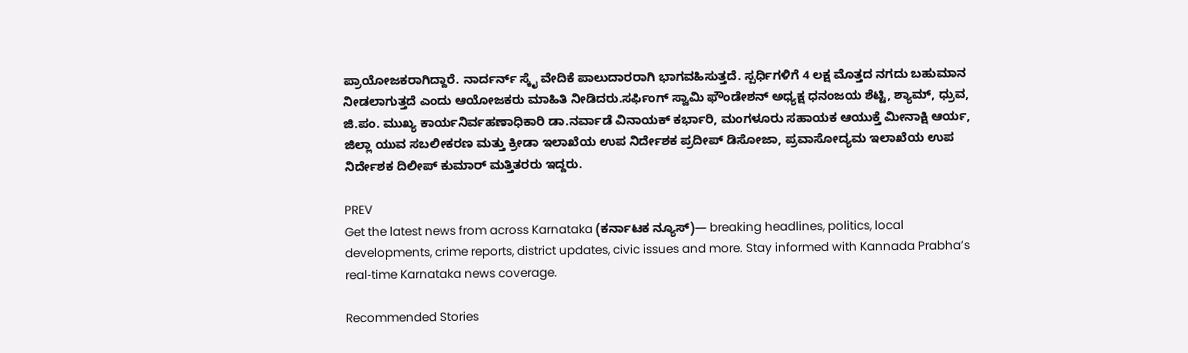ಪ್ರಾಯೋಜಕರಾಗಿದ್ದಾರೆ. ನಾರ್ದರ್ನ್ ಸ್ಕೈ ವೇದಿಕೆ ಪಾಲುದಾರರಾಗಿ ಭಾಗವಹಿಸುತ್ತದೆ. ಸ್ಪರ್ಧಿಗಳಿಗೆ 4 ಲಕ್ಷ ಮೊತ್ತದ ನಗದು ಬಹುಮಾನ ನೀಡಲಾಗುತ್ತದೆ ಎಂದು ಆಯೋಜಕರು ಮಾಹಿತಿ ನೀಡಿದರು.ಸರ್ಫಿಂಗ್‌ ಸ್ವಾಮಿ ಫೌಂಡೇಶನ್‌ ಅಧ್ಯಕ್ಷ ಧನಂಜಯ ಶೆಟ್ಟಿ, ಶ್ಯಾಮ್‌, ಧ್ರುವ, ಜಿ.ಪಂ. ಮುಖ್ಯ ಕಾರ್ಯನಿರ್ವಹಣಾಧಿಕಾರಿ ಡಾ.ನರ್ವಾಡೆ ವಿನಾಯಕ್ ಕರ್ಭಾರಿ, ಮಂಗಳೂರು ಸಹಾಯಕ ಆಯುಕ್ತೆ ಮೀನಾಕ್ಷಿ ಆರ್ಯ, ಜಿಲ್ಲಾ ಯುವ ಸಬಲೀಕರಣ ಮತ್ತು ಕ್ರೀಡಾ ಇಲಾಖೆಯ ಉಪ ನಿರ್ದೇಶಕ ಪ್ರದೀಪ್ ಡಿಸೋಜಾ, ಪ್ರವಾಸೋದ್ಯಮ ಇಲಾಖೆಯ ಉಪ ನಿರ್ದೇಶಕ ದಿಲೀಪ್ ಕುಮಾರ್ ಮತ್ತಿತರರು ಇದ್ದರು.

PREV
Get the latest news from across Karnataka (ಕರ್ನಾಟಕ ನ್ಯೂಸ್)— breaking headlines, politics, local developments, crime reports, district updates, civic issues and more. Stay informed with Kannada Prabha’s real‑time Karnataka news coverage.

Recommended Stories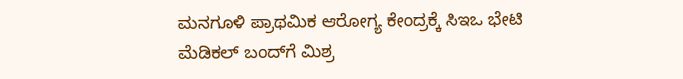ಮನಗೂಳಿ ಪ್ರಾಥಮಿಕ ಆರೋಗ್ಯ ಕೇಂದ್ರಕ್ಕೆ ಸಿಇಒ ಭೇಟಿ
ಮೆಡಿಕಲ್ ಬಂದ್‌ಗೆ ಮಿಶ್ರ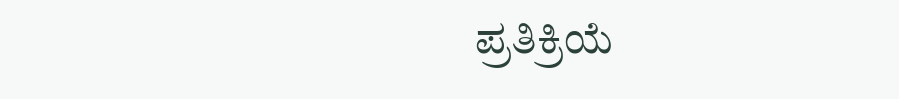ಪ್ರತಿಕ್ರಿಯೆ